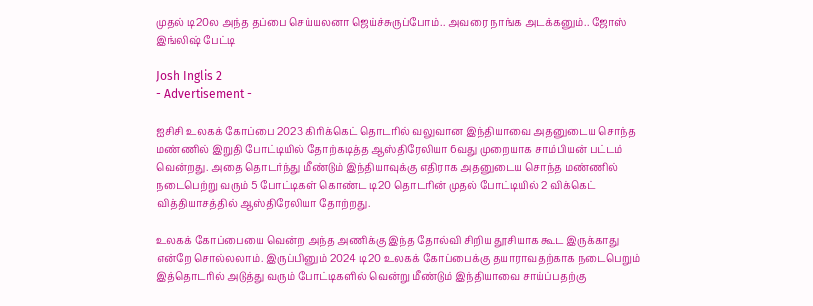முதல் டி20ல அந்த தப்பை செய்யலனா ஜெய்ச்சுருப்போம்.. அவரை நாங்க அடக்கனும்.. ஜோஸ் இங்லிஷ் பேட்டி

Josh Inglis 2
- Advertisement -

ஐசிசி உலகக் கோப்பை 2023 கிரிக்கெட் தொடரில் வலுவான இந்தியாவை அதனுடைய சொந்த மண்ணில் இறுதி போட்டியில் தோற்கடித்த ஆஸ்திரேலியா 6வது முறையாக சாம்பியன் பட்டம் வென்றது. அதை தொடர்ந்து மீண்டும் இந்தியாவுக்கு எதிராக அதனுடைய சொந்த மண்ணில் நடைபெற்று வரும் 5 போட்டிகள் கொண்ட டி20 தொடரின் முதல் போட்டியில் 2 விக்கெட் வித்தியாசத்தில் ஆஸ்திரேலியா தோற்றது.

உலகக் கோப்பையை வென்ற அந்த அணிக்கு இந்த தோல்வி சிறிய தூசியாக கூட இருக்காது என்றே சொல்லலாம். இருப்பினும் 2024 டி20 உலகக் கோப்பைக்கு தயாராவதற்காக நடைபெறும் இத்தொடரில் அடுத்து வரும் போட்டிகளில் வென்று மீண்டும் இந்தியாவை சாய்ப்பதற்கு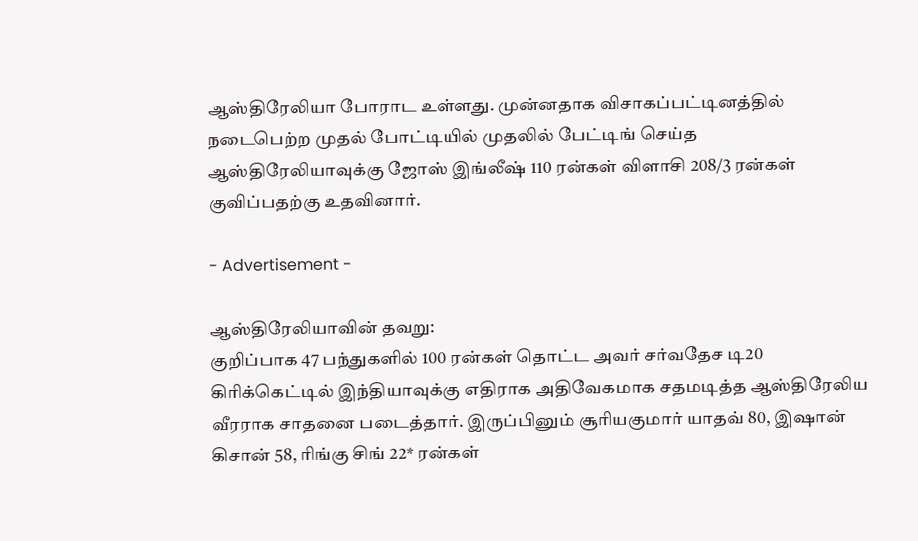ஆஸ்திரேலியா போராட உள்ளது. முன்னதாக விசாகப்பட்டினத்தில் நடைபெற்ற முதல் போட்டியில் முதலில் பேட்டிங் செய்த ஆஸ்திரேலியாவுக்கு ஜோஸ் இங்லீஷ் 110 ரன்கள் விளாசி 208/3 ரன்கள் குவிப்பதற்கு உதவினார்.

- Advertisement -

ஆஸ்திரேலியாவின் தவறு:
குறிப்பாக 47 பந்துகளில் 100 ரன்கள் தொட்ட அவர் சர்வதேச டி20 கிரிக்கெட்டில் இந்தியாவுக்கு எதிராக அதிவேகமாக சதமடித்த ஆஸ்திரேலிய வீரராக சாதனை படைத்தார். இருப்பினும் சூரியகுமார் யாதவ் 80, இஷான் கிசான் 58, ரிங்கு சிங் 22* ரன்கள்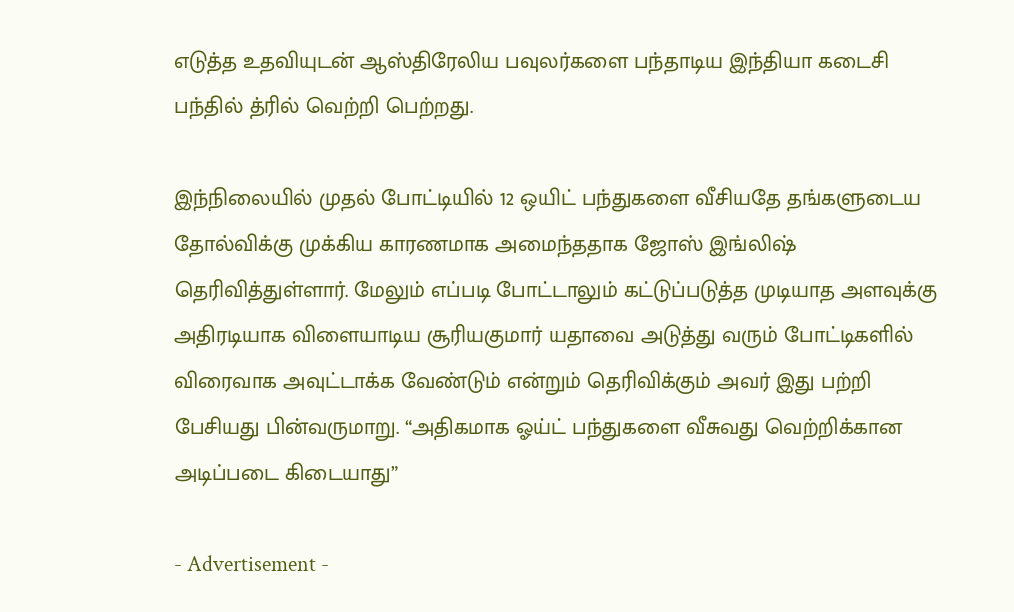எடுத்த உதவியுடன் ஆஸ்திரேலிய பவுலர்களை பந்தாடிய இந்தியா கடைசி பந்தில் த்ரில் வெற்றி பெற்றது.

இந்நிலையில் முதல் போட்டியில் 12 ஒயிட் பந்துகளை வீசியதே தங்களுடைய தோல்விக்கு முக்கிய காரணமாக அமைந்ததாக ஜோஸ் இங்லிஷ் தெரிவித்துள்ளார். மேலும் எப்படி போட்டாலும் கட்டுப்படுத்த முடியாத அளவுக்கு அதிரடியாக விளையாடிய சூரியகுமார் யதாவை அடுத்து வரும் போட்டிகளில் விரைவாக அவுட்டாக்க வேண்டும் என்றும் தெரிவிக்கும் அவர் இது பற்றி பேசியது பின்வருமாறு. “அதிகமாக ஓய்ட் பந்துகளை வீசுவது வெற்றிக்கான அடிப்படை கிடையாது”

- Advertisement -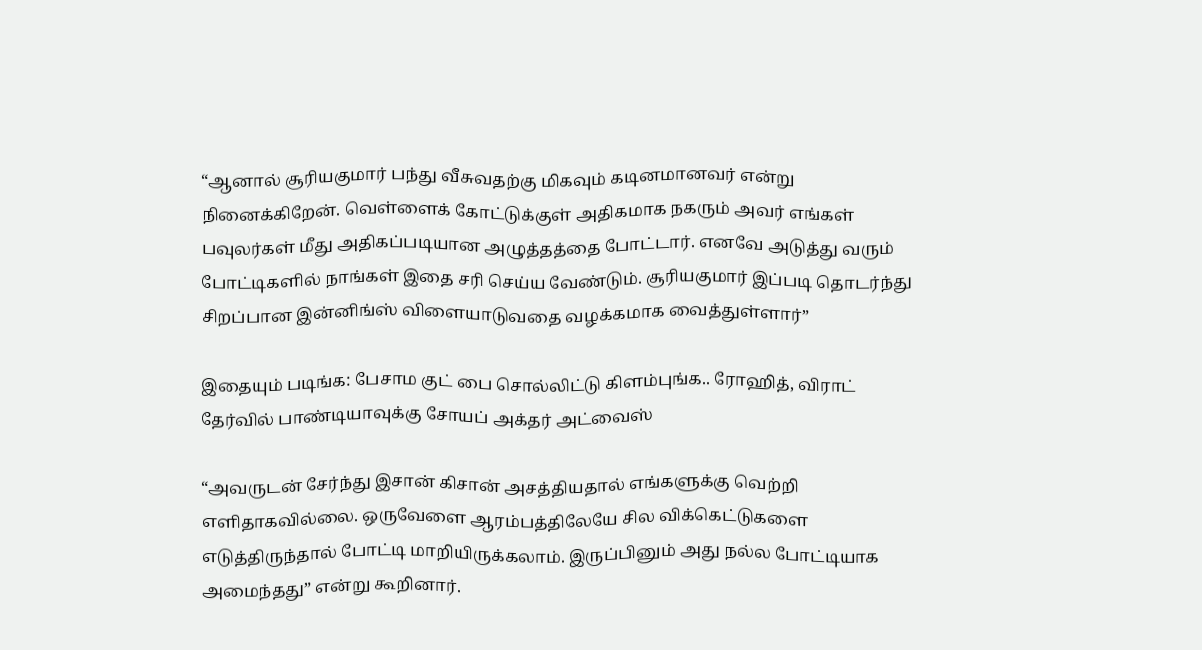“ஆனால் சூரியகுமார் பந்து வீசுவதற்கு மிகவும் கடினமானவர் என்று நினைக்கிறேன். வெள்ளைக் கோட்டுக்குள் அதிகமாக நகரும் அவர் எங்கள் பவுலர்கள் மீது அதிகப்படியான அழுத்தத்தை போட்டார். எனவே அடுத்து வரும் போட்டிகளில் நாங்கள் இதை சரி செய்ய வேண்டும். சூரியகுமார் இப்படி தொடர்ந்து சிறப்பான இன்னிங்ஸ் விளையாடுவதை வழக்கமாக வைத்துள்ளார்”

இதையும் படிங்க: பேசாம குட் பை சொல்லிட்டு கிளம்புங்க.. ரோஹித், விராட் தேர்வில் பாண்டியாவுக்கு சோயப் அக்தர் அட்வைஸ்

“அவருடன் சேர்ந்து இசான் கிசான் அசத்தியதால் எங்களுக்கு வெற்றி எளிதாகவில்லை. ஒருவேளை ஆரம்பத்திலேயே சில விக்கெட்டுகளை எடுத்திருந்தால் போட்டி மாறியிருக்கலாம். இருப்பினும் அது நல்ல போட்டியாக அமைந்தது” என்று கூறினார்.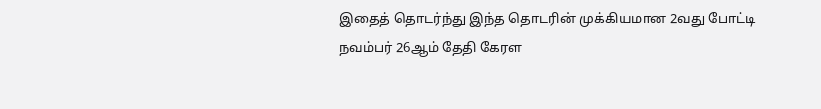இதைத் தொடர்ந்து இந்த தொடரின் முக்கியமான 2வது போட்டி நவம்பர் 26ஆம் தேதி கேரள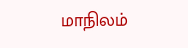மாநிலம்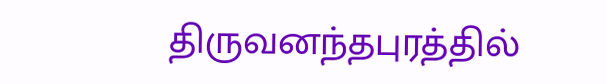திருவனந்தபுரத்தில்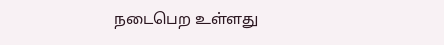நடைபெற உள்ளது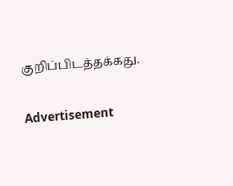குறிப்பிடத்தக்கது.

Advertisement